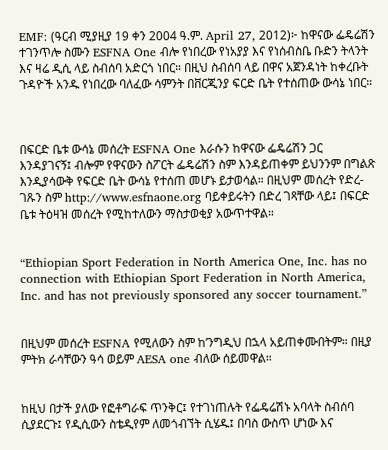EMF: (ዓርብ ሚያዚያ 19 ቀን 2004 ዓ.ም. April 27, 2012)፦ ከዋናው ፌዴሬሽን ተገንጥሎ ስሙን ESFNA One ብሎ የነበረው የነአያያ እና የነሰብስቤ ቡድን ትላንት እና ዛሬ ዲሲ ላይ ስብሰባ አድርጎ ነበር። በዚህ ስብሰባ ላይ በዋና አጀንዳነት ከቀረቡት ጉዳዮች አንዱ የነበረው ባለፈው ሳምንት በቨርጂንያ ፍርድ ቤት የተሰጠው ውሳኔ ነበር።



በፍርድ ቤቱ ውሳኔ መሰረት ESFNA One እራሱን ከዋናው ፌዴሬሽን ጋር እንዳያገናኝ፤ ብሎም የዋናውን ስፖርት ፌዴሬሽን ስም እንዳይጠቀም ይህንንም በግልጽ እንዲያሳውቅ የፍርድ ቤት ውሳኔ የተሰጠ መሆኑ ይታወሳል። በዚህም መሰረት የድረ-ገጹን ስም http://www.esfnaone.org ባይቀይሩትን በድረ ገጻቸው ላይ፤ በፍርድ ቤቱ ትዕዛዝ መሰረት የሚከተለውን ማስታወቂያ አውጥተዋል።


“Ethiopian Sport Federation in North America One, Inc. has no connection with Ethiopian Sport Federation in North America, Inc. and has not previously sponsored any soccer tournament.”


በዚህም መሰረት ESFNA የሚለውን ስም ከ’ንግዲህ በኋላ አይጠቀሙበትም። በዚያ ምትክ ራሳቸውን ዓሳ ወይም AESA one ብለው ሰይመዋል።


ከዚህ በታች ያለው የፎቶግራፍ ጥንቅር፤ የተገነጠሉት የፌዴሬሽኑ አባላት ስብሰባ ሲያደርጉ፤ የዲሲውን ስቴዲየም ለመጎብኘት ሲሄዱ፤ በባስ ውስጥ ሆነው እና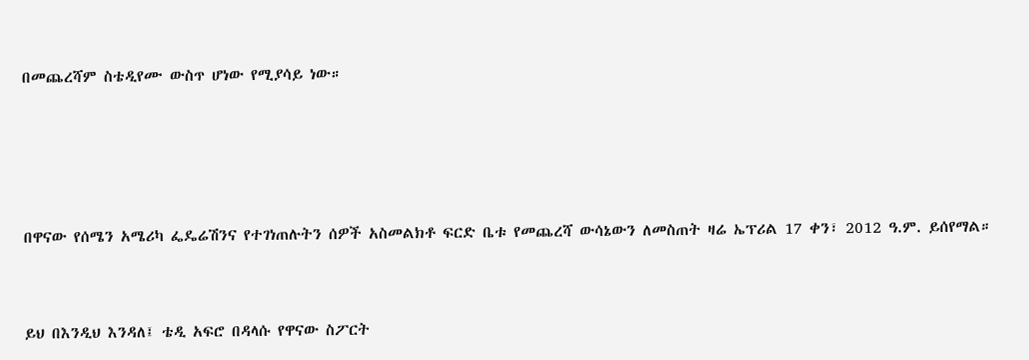በመጨረሻም ስቴዲየሙ ውስጥ ሆነው የሚያሳይ ነው።




በዋናው የሰሜን አሜሪካ ፌዴሬሽንና የተገነጠሉትን ሰዎች አስመልክቶ ፍርድ ቤቱ የመጨረሻ ውሳኔውን ለመስጠት ዛሬ ኤፕሪል 17 ቀን፣ 2012 ዓ.ም. ይሰየማል።


ይህ በእንዲህ እንዳለ፤ ቴዲ አፍሮ በዳላሱ የዋናው ስፖርት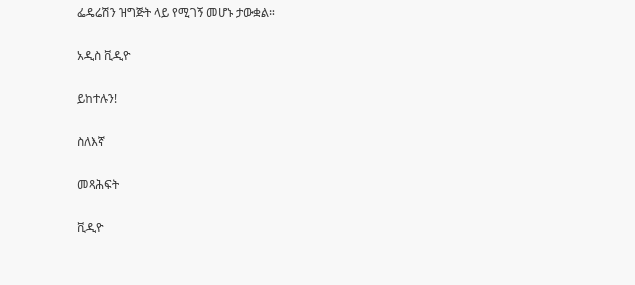ፌዴሬሽን ዝግጅት ላይ የሚገኝ መሆኑ ታውቋል።

አዲስ ቪዲዮ

ይከተሉን!

ስለእኛ

መጻሕፍት

ቪዲዮ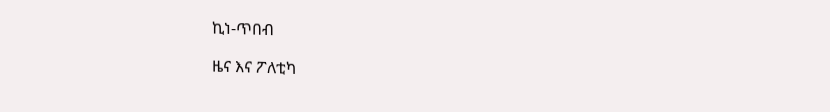ኪነ-ጥበብ

ዜና እና ፖለቲካ